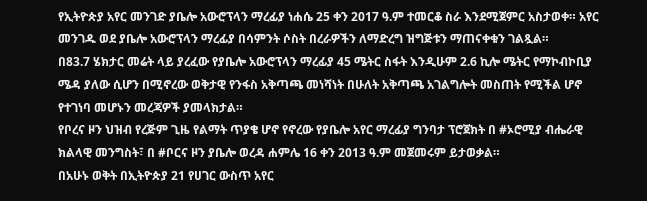የኢትዮጵያ አየር መንገድ ያቤሎ አውሮፕላን ማረፊያ ነሐሴ 25 ቀን 2017 ዓ.ም ተመርቆ ስራ እንደሚጀምር አስታወቀ። አየር መንገዱ ወደ ያቤሎ አውሮፕላን ማረፊያ በሳምንት ሶስት በረራዎችን ለማድረግ ዝግጅቱን ማጠናቀቁን ገልጿል።
በ83.7 ሄክታር መሬት ላይ ያረፈው የያቤሎ አውሮፕላን ማረፊያ 45 ሜትር ስፋት እንዲሁም 2.6 ኪሎ ሜትር የማኮብኮቢያ ሜዳ ያለው ሲሆን በሚኖረው ወቅታዊ የንፋስ አቅጣጫ መነሻነት በሁለት አቅጣጫ አገልግሎት መስጠት የሚችል ሆኖ የተገነባ መሆኑን መረጃዎች ያመላክታል።
የቦረና ዞን ህዝብ የረጅም ጊዜ የልማት ጥያቄ ሆኖ የኖረው የያቤሎ አየር ማረፊያ ግንባታ ፕሮጀክት በ #ኦሮሚያ ብሔራዊ ክልላዊ መንግስት፣ በ #ቦርና ዞን ያቤሎ ወረዳ ሐምሌ 16 ቀን 2013 ዓ.ም መጀመሩም ይታወቃል።
በአሁኑ ወቅት በኢትዮጵያ 21 የሀገር ውስጥ አየር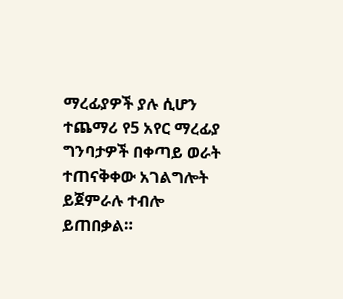ማረፊያዎች ያሉ ሲሆን ተጨማሪ የ5 አየር ማረፊያ ግንባታዎች በቀጣይ ወራት ተጠናቅቀው አገልግሎት ይጀምራሉ ተብሎ ይጠበቃል።